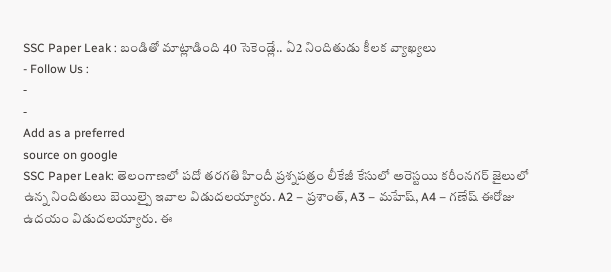SSC Paper Leak : బండితో మాట్లాడింది 40 సెకెండ్లే.. ఏ2 నిందితుడు కీలక వ్యాఖ్యలు
- Follow Us :
-
-
Add as a preferred
source on google
SSC Paper Leak: తెలంగాణలో పదో తరగతి హిందీ ప్రశ్నపత్రం లీకేజీ కేసులో అరెస్టయి కరీంనగర్ జైలులో ఉన్న నిందితులు బెయిల్పై ఇవాల విడుదలయ్యారు. A2 – ప్రశాంత్, A3 – మహేష్, A4 – గణేష్ ఈరోజు ఉదయం విడుదలయ్యారు. ఈ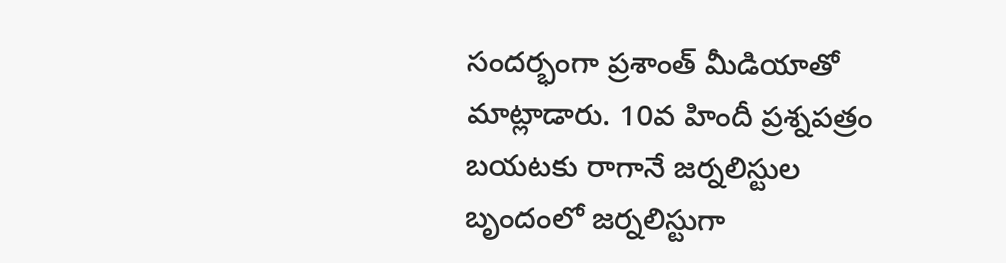సందర్భంగా ప్రశాంత్ మీడియాతో మాట్లాడారు. 10వ హిందీ ప్రశ్నపత్రం బయటకు రాగానే జర్నలిస్టుల బృందంలో జర్నలిస్టుగా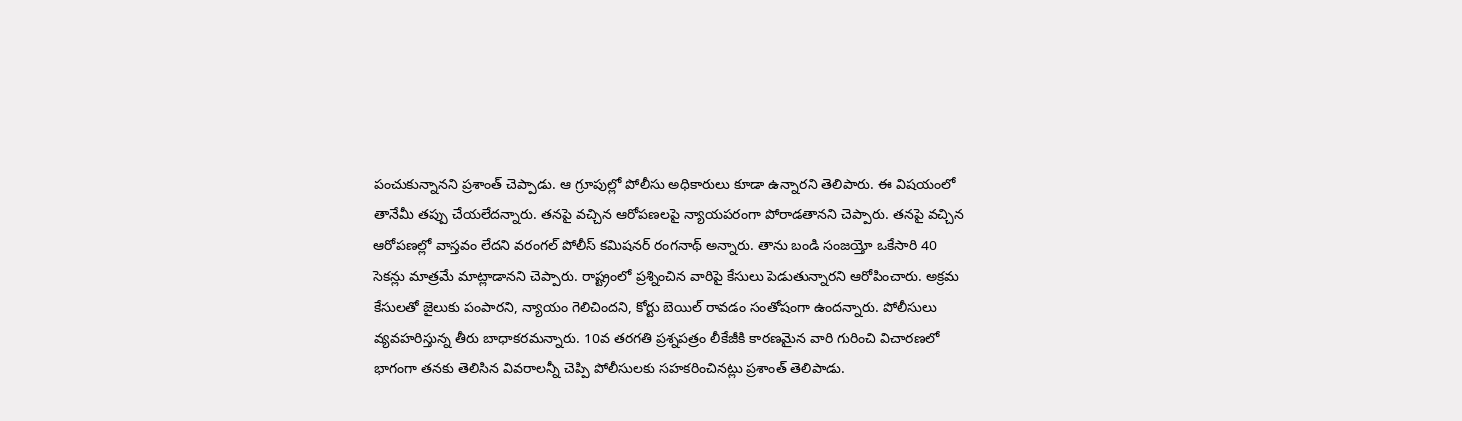పంచుకున్నానని ప్రశాంత్ చెప్పాడు. ఆ గ్రూపుల్లో పోలీసు అధికారులు కూడా ఉన్నారని తెలిపారు. ఈ విషయంలో తానేమీ తప్పు చేయలేదన్నారు. తనపై వచ్చిన ఆరోపణలపై న్యాయపరంగా పోరాడతానని చెప్పారు. తనపై వచ్చిన ఆరోపణల్లో వాస్తవం లేదని వరంగల్ పోలీస్ కమిషనర్ రంగనాథ్ అన్నారు. తాను బండి సంజయ్తో ఒకేసారి 40 సెకన్లు మాత్రమే మాట్లాడానని చెప్పారు. రాష్ట్రంలో ప్రశ్నించిన వారిపై కేసులు పెడుతున్నారని ఆరోపించారు. అక్రమ కేసులతో జైలుకు పంపారని, న్యాయం గెలిచిందని, కోర్టు బెయిల్ రావడం సంతోషంగా ఉందన్నారు. పోలీసులు వ్యవహరిస్తున్న తీరు బాధాకరమన్నారు. 10వ తరగతి ప్రశ్నపత్రం లీకేజీకి కారణమైన వారి గురించి విచారణలో భాగంగా తనకు తెలిసిన వివరాలన్నీ చెప్పి పోలీసులకు సహకరించినట్లు ప్రశాంత్ తెలిపాడు.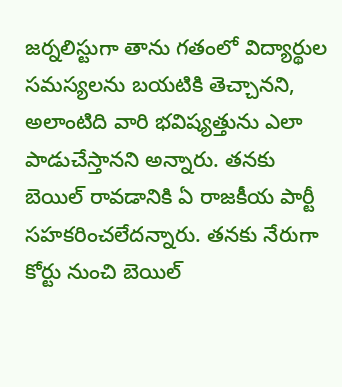జర్నలిస్టుగా తాను గతంలో విద్యార్థుల సమస్యలను బయటికి తెచ్చానని, అలాంటిది వారి భవిష్యత్తును ఎలా పాడుచేస్తానని అన్నారు. తనకు బెయిల్ రావడానికి ఏ రాజకీయ పార్టీ సహకరించలేదన్నారు. తనకు నేరుగా కోర్టు నుంచి బెయిల్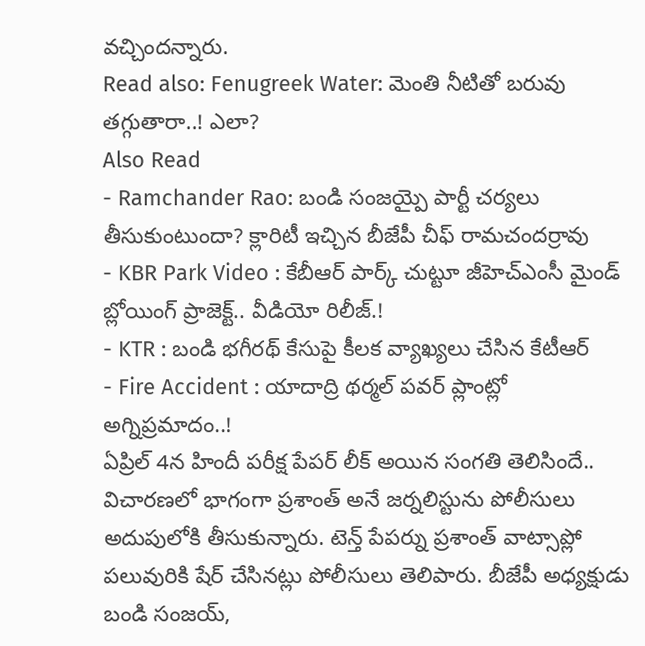వచ్చిందన్నారు.
Read also: Fenugreek Water: మెంతి నీటితో బరువు తగ్గుతారా..! ఎలా?
Also Read
- Ramchander Rao: బండి సంజయ్పై పార్టీ చర్యలు తీసుకుంటుందా? క్లారిటీ ఇచ్చిన బీజేపీ చీఫ్ రామచందర్రావు
- KBR Park Video : కేబీఆర్ పార్క్ చుట్టూ జీహెచ్ఎంసీ మైండ్ బ్లోయింగ్ ప్రాజెక్ట్.. వీడియో రిలీజ్.!
- KTR : బండి భగీరథ్ కేసుపై కీలక వ్యాఖ్యలు చేసిన కేటీఆర్
- Fire Accident : యాదాద్రి థర్మల్ పవర్ ప్లాంట్లో అగ్నిప్రమాదం..!
ఏప్రిల్ 4న హిందీ పరీక్ష పేపర్ లీక్ అయిన సంగతి తెలిసిందే.. విచారణలో భాగంగా ప్రశాంత్ అనే జర్నలిస్టును పోలీసులు అదుపులోకి తీసుకున్నారు. టెన్త్ పేపర్ను ప్రశాంత్ వాట్సాప్లో పలువురికి షేర్ చేసినట్లు పోలీసులు తెలిపారు. బీజేపీ అధ్యక్షుడు బండి సంజయ్,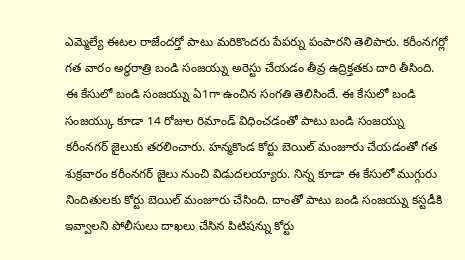ఎమ్మెల్యే ఈటల రాజేందర్తో పాటు మరికొందరు పేపర్ను పంపారని తెలిపారు. కరీంనగర్లో గత వారం అర్ధరాత్రి బండి సంజయ్ను అరెస్టు చేయడం తీవ్ర ఉద్రిక్తతకు దారి తీసింది. ఈ కేసులో బండి సంజయ్ను ఏ1గా ఉంచిన సంగతి తెలిసిందే. ఈ కేసులో బండి సంజయ్కు కూడా 14 రోజుల రిమాండ్ విధించడంతో పాటు బండి సంజయ్ను కరీంనగర్ జైలుకు తరలించారు. హన్మకొండ కోర్టు బెయిల్ మంజూరు చేయడంతో గత శుక్రవారం కరీంనగర్ జైలు నుంచి విడుదలయ్యారు. నిన్న కూడా ఈ కేసులో ముగ్గురు నిందితులకు కోర్టు బెయిల్ మంజూరు చేసింది. దాంతో పాటు బండి సంజయ్ను కస్టడీకి ఇవ్వాలని పోలీసులు దాఖలు చేసిన పిటిషన్ను కోర్టు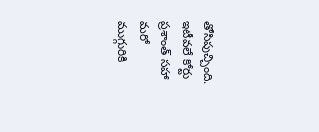తోసిపుచ్చింది. ఇటీవలే కోర్టు ప్రశాంత్ సహా మరో ముగ్గురికి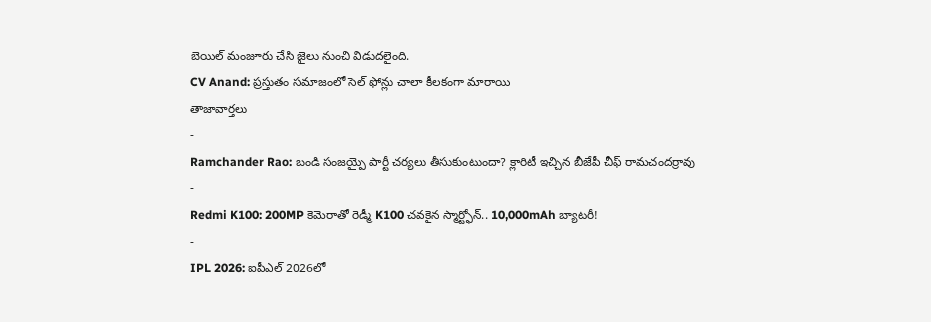బెయిల్ మంజూరు చేసి జైలు నుంచి విడుదలైంది.
CV Anand: ప్రస్తుతం సమాజంలో సెల్ ఫోన్లు చాలా కీలకంగా మారాయి
తాజావార్తలు
-
Ramchander Rao: బండి సంజయ్పై పార్టీ చర్యలు తీసుకుంటుందా? క్లారిటీ ఇచ్చిన బీజేపీ చీఫ్ రామచందర్రావు
-
Redmi K100: 200MP కెమెరాతో రెడ్మీ K100 చవకైన స్మార్ట్ఫోన్.. 10,000mAh బ్యాటరీ!
-
IPL 2026: ఐపీఎల్ 2026లో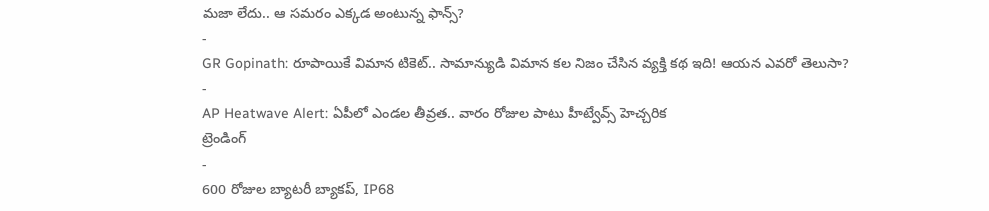మజా లేదు.. ఆ సమరం ఎక్కడ అంటున్న ఫాన్స్?
-
GR Gopinath: రూపాయికే విమాన టికెట్.. సామాన్యుడి విమాన కల నిజం చేసిన వ్యక్తి కథ ఇది! ఆయన ఎవరో తెలుసా?
-
AP Heatwave Alert: ఏపీలో ఎండల తీవ్రత.. వారం రోజుల పాటు హీట్వేవ్స్ హెచ్చరిక
ట్రెండింగ్
-
600 రోజుల బ్యాటరీ బ్యాకప్, IP68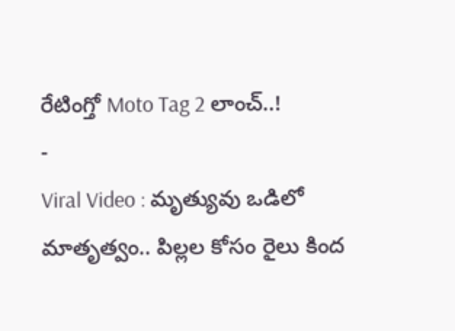రేటింగ్తో Moto Tag 2 లాంచ్..!
-
Viral Video : మృత్యువు ఒడిలో మాతృత్వం.. పిల్లల కోసం రైలు కింద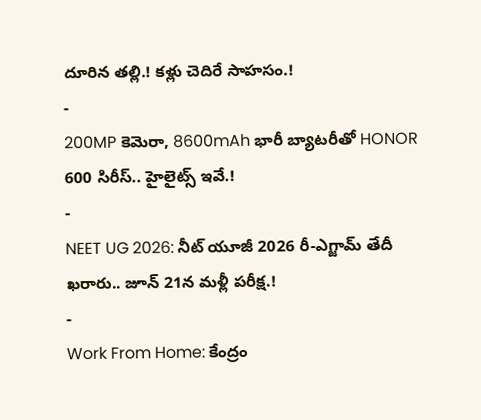దూరిన తల్లి.! కళ్లు చెదిరే సాహసం.!
-
200MP కెమెరా, 8600mAh భారీ బ్యాటరీతో HONOR 600 సిరీస్.. హైలైట్స్ ఇవే.!
-
NEET UG 2026: నీట్ యూజీ 2026 రీ-ఎగ్జామ్ తేదీ ఖరారు.. జూన్ 21న మళ్లీ పరీక్ష.!
-
Work From Home: కేంద్రం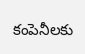కంపెనీలకు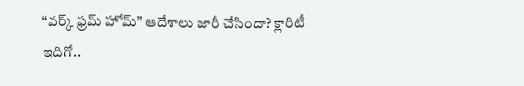“వర్క్ ఫ్రమ్ హోమ్” ఆదేశాలు జారీ చేసిందా? క్లారిటీ ఇదిగో..